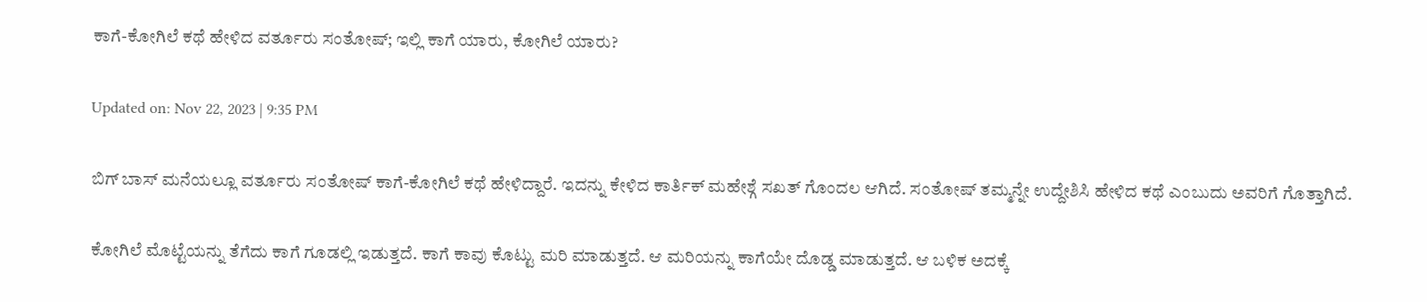ಕಾಗೆ-ಕೋಗಿಲೆ ಕಥೆ ಹೇಳಿದ ವರ್ತೂರು ಸಂತೋಷ್; ಇಲ್ಲಿ ಕಾಗೆ ಯಾರು, ಕೋಗಿಲೆ ಯಾರು?

Updated on: Nov 22, 2023 | 9:35 PM

ಬಿಗ್ ಬಾಸ್ ಮನೆಯಲ್ಲೂ ವರ್ತೂರು ಸಂತೋಷ್ ಕಾಗೆ-ಕೋಗಿಲೆ ಕಥೆ ಹೇಳಿದ್ದಾರೆ. ಇದನ್ನು ಕೇಳಿದ ಕಾರ್ತಿಕ್ ಮಹೇಶ್ಗೆ ಸಖತ್ ಗೊಂದಲ ಆಗಿದೆ. ಸಂತೋಷ್ ತಮ್ಮನ್ನೇ ಉದ್ದೇಶಿಸಿ ಹೇಳಿದ ಕಥೆ ಎಂಬುದು ಅವರಿಗೆ ಗೊತ್ತಾಗಿದೆ.

ಕೋಗಿಲೆ ಮೊಟ್ಟೆಯನ್ನು ತೆಗೆದು ಕಾಗೆ ಗೂಡಲ್ಲಿ ಇಡುತ್ತದೆ. ಕಾಗೆ ಕಾವು ಕೊಟ್ಟು ಮರಿ ಮಾಡುತ್ತದೆ. ಆ ಮರಿಯನ್ನು ಕಾಗೆಯೇ ದೊಡ್ಡ ಮಾಡುತ್ತದೆ. ಆ ಬಳಿಕ ಅದಕ್ಕೆ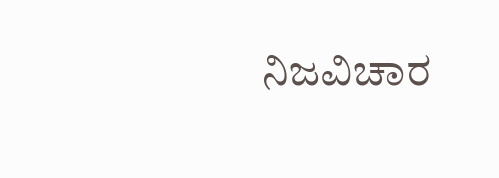ನಿಜವಿಚಾರ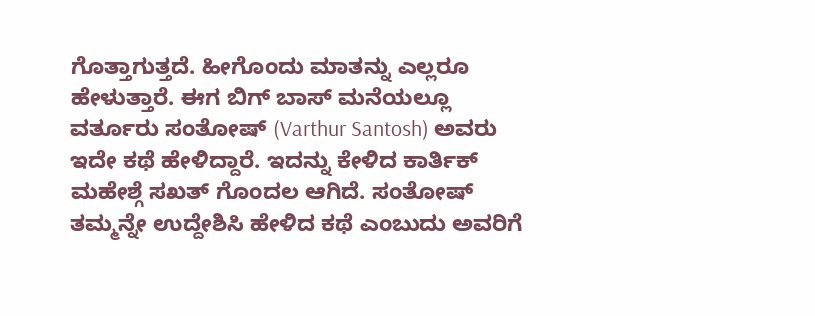ಗೊತ್ತಾಗುತ್ತದೆ. ಹೀಗೊಂದು ಮಾತನ್ನು ಎಲ್ಲರೂ ಹೇಳುತ್ತಾರೆ. ಈಗ ಬಿಗ್ ಬಾಸ್ ಮನೆಯಲ್ಲೂ ವರ್ತೂರು ಸಂತೋಷ್ (Varthur Santosh) ಅವರು ಇದೇ ಕಥೆ ಹೇಳಿದ್ದಾರೆ. ಇದನ್ನು ಕೇಳಿದ ಕಾರ್ತಿಕ್ ಮಹೇಶ್ಗೆ ಸಖತ್ ಗೊಂದಲ ಆಗಿದೆ. ಸಂತೋಷ್ ತಮ್ಮನ್ನೇ ಉದ್ದೇಶಿಸಿ ಹೇಳಿದ ಕಥೆ ಎಂಬುದು ಅವರಿಗೆ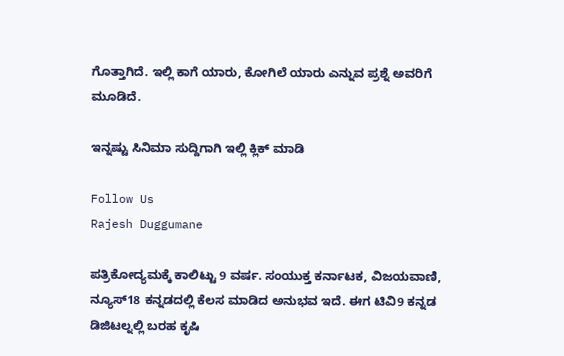ಗೊತ್ತಾಗಿದೆ. ಇಲ್ಲಿ ಕಾಗೆ ಯಾರು, ಕೋಗಿಲೆ ಯಾರು ಎನ್ನುವ ಪ್ರಶ್ನೆ ಅವರಿಗೆ ಮೂಡಿದೆ.

ಇನ್ನಷ್ಟು ಸಿನಿಮಾ ಸುದ್ದಿಗಾಗಿ ಇಲ್ಲಿ ಕ್ಲಿಕ್ ಮಾಡಿ

Follow Us
Rajesh Duggumane

ಪತ್ರಿಕೋದ್ಯಮಕ್ಕೆ ಕಾಲಿಟ್ಟು 9 ವರ್ಷ. ಸಂಯುಕ್ತ ಕರ್ನಾಟಕ, ವಿಜಯವಾಣಿ, ನ್ಯೂಸ್18 ಕನ್ನಡದಲ್ಲಿ ಕೆಲಸ ಮಾಡಿದ ಅನುಭವ ಇದೆ. ಈಗ ಟಿವಿ9 ಕನ್ನಡ ಡಿಜಿಟಲ್ನಲ್ಲಿ ಬರಹ ಕೃಷಿ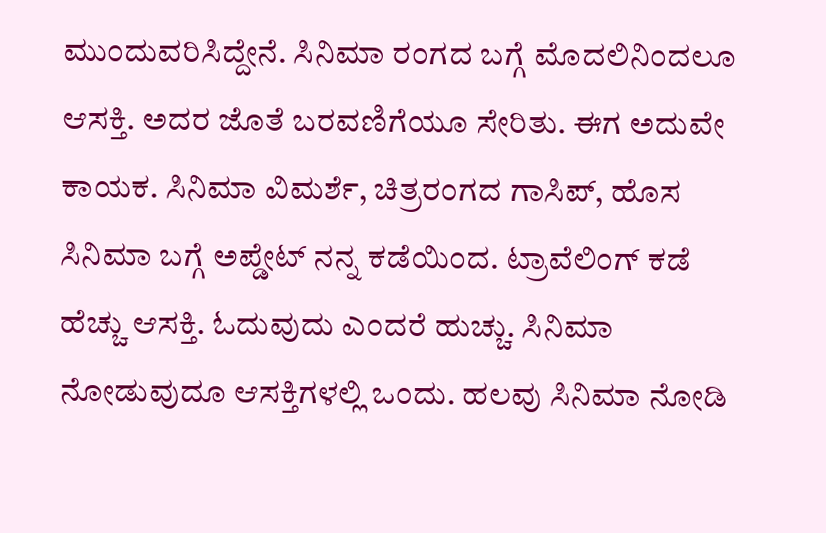ಮುಂದುವರಿಸಿದ್ದೇನೆ. ಸಿನಿಮಾ ರಂಗದ ಬಗ್ಗೆ ಮೊದಲಿನಿಂದಲೂ ಆಸಕ್ತಿ. ಅದರ ಜೊತೆ ಬರವಣಿಗೆಯೂ ಸೇರಿತು. ಈಗ ಅದುವೇ ಕಾಯಕ. ಸಿನಿಮಾ ವಿಮರ್ಶೆ, ಚಿತ್ರರಂಗದ ಗಾಸಿಪ್, ಹೊಸ ಸಿನಿಮಾ ಬಗ್ಗೆ ಅಪ್ಡೇಟ್ ನನ್ನ ಕಡೆಯಿಂದ. ಟ್ರಾವೆಲಿಂಗ್ ಕಡೆ ಹೆಚ್ಚು ಆಸಕ್ತಿ. ಓದುವುದು ಎಂದರೆ ಹುಚ್ಚು. ಸಿನಿಮಾ ನೋಡುವುದೂ ಆಸಕ್ತಿಗಳಲ್ಲಿ ಒಂದು. ಹಲವು ಸಿನಿಮಾ ನೋಡಿ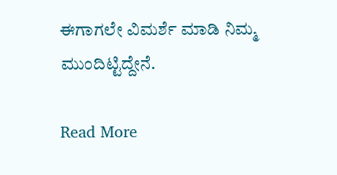ಈಗಾಗಲೇ ವಿಮರ್ಶೆ ಮಾಡಿ ನಿಮ್ಮ ಮುಂದಿಟ್ಟಿದ್ದೇನೆ.

Read More